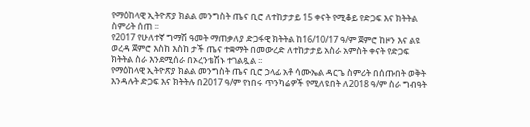የማዕከላዊ ኢትዮጽያ ክልል መንግስት ጤና ቢሮ ለተከታታይ 15 ቀናት የሚቆይ የድጋፍ እና ክትትል ስምሪት ሰጠ ፡፡
የ2017 የሁለተኛ ግማሽ ዓመት ማጠቃለያ ድጋፋዊ ክትትል ከ16/10/17 ዓ/ም ጀምሮ ከዞን እና ልዩ ወረዳ ጀምሮ እስከ እስከ ታች ጤና ተቋማት በመውረድ ለተከታታይ አስራ አምስት ቀናት የድጋፍ ክትትል ስራ እንደሚሰራ በኦረንቴሽኑ ተገልጿል ፡፡
የማዕከላዊ ኢትዮጽያ ክልል መንግስት ጤና ቢሮ ኃላፊ አቶ ሳሙኤል ዳርጌ ስምሪት በሰጡበት ወቅት እንዳሉት ድጋፍ እና ክትትሉ በ2017 ዓ/ም የነበሩ ጥንካሬዎች የሚለዩበት ለ2018 ዓ/ም ስራ ግብዓት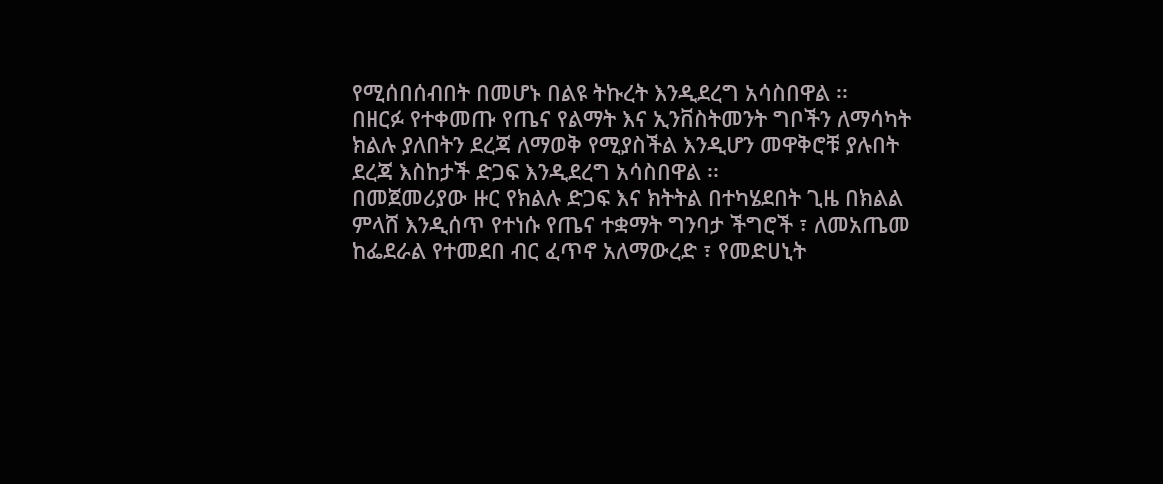የሚሰበሰብበት በመሆኑ በልዩ ትኩረት እንዲደረግ አሳስበዋል ፡፡
በዘርፉ የተቀመጡ የጤና የልማት እና ኢንቨስትመንት ግቦችን ለማሳካት ክልሉ ያለበትን ደረጃ ለማወቅ የሚያስችል እንዲሆን መዋቅሮቹ ያሉበት ደረጃ እስከታች ድጋፍ እንዲደረግ አሳስበዋል ፡፡
በመጀመሪያው ዙር የክልሉ ድጋፍ እና ክትትል በተካሄደበት ጊዜ በክልል ምላሸ እንዲሰጥ የተነሱ የጤና ተቋማት ግንባታ ችግሮች ፣ ለመአጤመ ከፌደራል የተመደበ ብር ፈጥኖ አለማውረድ ፣ የመድሀኒት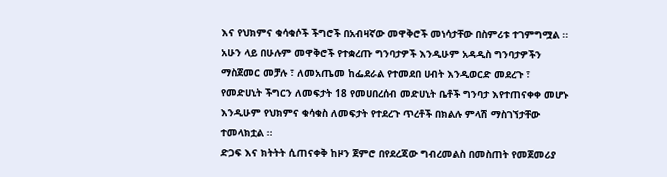እና የህክምና ቁሳቁሶች ችግሮች በአብዛኛው መዋቅሮች መነሳታቸው በስምሪቱ ተገምግሟል ፡፡
አሁን ላይ በሁሉም መዋቅሮች የተቋረጡ ግንባታዎች እንዲሁም አዳዲስ ግንባታዎችን ማስጀመር መቻሉ ፣ ለመአጤመ ከፌደራል የተመደበ ሀብት እንዲወርድ መደረጉ ፣ የመድሀኒት ችግርን ለመፍታት 18 የመሀበረሰብ መድሀኒት ቤቶች ግንባታ እየተጠናቀቀ መሆኑ እንዲሁም የህክምና ቁሳቁስ ለመፍታት የተደረጉ ጥረቶች በክልሉ ምላሽ ማስገኘታቸው ተመላክቷል ፡፡
ድጋፍ እና ክትትት ሲጠናቀቅ ከዞን ጀምሮ በየደረጃው ግብረመልስ በመስጠት የመጀመሪያ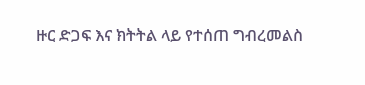ዙር ድጋፍ እና ክትትል ላይ የተሰጠ ግብረመልስ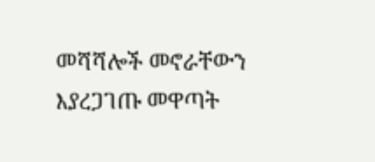መሻሻሎች መኖራቸውን እያረጋገጡ መዋጣት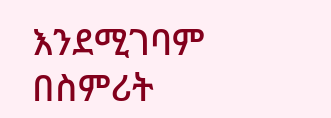እንደሚገባም በስምሪት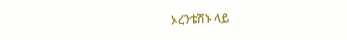ኦረንቴሽኑ ላይ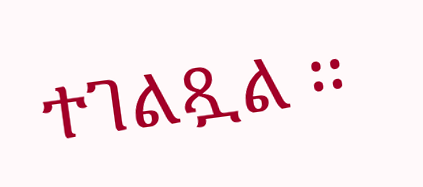ተገልጿል ፡፡